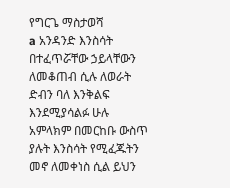የግርጌ ማስታወሻ
a አንዳንድ እንስሳት በተፈጥሯቸው ኃይላቸውን ለመቆጠብ ሲሉ ለወራት ድብን ባለ እንቅልፍ እንደሚያሳልፉ ሁሉ አምላክም በመርከቡ ውስጥ ያሉት እንስሳት የሚፈጁትን መኖ ለመቀነስ ሲል ይህን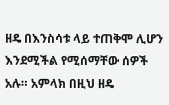ዘዴ በእንስሳቱ ላይ ተጠቅሞ ሊሆን እንደሚችል የሚሰማቸው ሰዎች አሉ። አምላክ በዚህ ዘዴ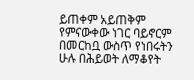ይጠቀም አይጠቅም የምናውቀው ነገር ባይኖርም በመርከቧ ውስጥ የነበሩትን ሁሉ በሕይወት ለማቆየት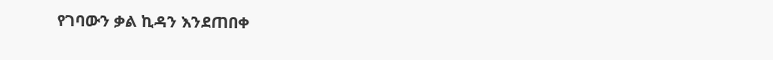የገባውን ቃል ኪዳን እንደጠበቀ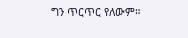ግን ጥርጥር የለውም።